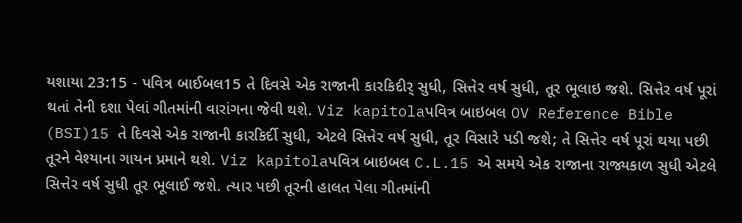યશાયા 23:15 - પવિત્ર બાઈબલ15 તે દિવસે એક રાજાની કારકિદીર્ સુધી, સિત્તેર વર્ષ સુધી, તૂર ભૂલાઇ જશે. સિત્તેર વર્ષ પૂરાં થતાં તેની દશા પેલાં ગીતમાંની વારાંગના જેવી થશે. Viz kapitolaપવિત્ર બાઇબલ OV Reference Bible (BSI)15 તે દિવસે એક રાજાની કારકિર્દી સુધી, એટલે સિત્તેર વર્ષ સુધી, તૂર વિસારે પડી જશે; તે સિત્તેર વર્ષ પૂરાં થયા પછી તૂરને વેશ્યાના ગાયન પ્રમાને થશે. Viz kapitolaપવિત્ર બાઇબલ C.L.15 એ સમયે એક રાજાના રાજ્યકાળ સુધી એટલે સિત્તેર વર્ષ સુધી તૂર ભૂલાઈ જશે. ત્યાર પછી તૂરની હાલત પેલા ગીતમાંની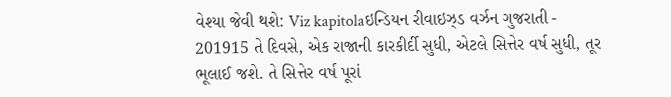વેશ્યા જેવી થશે: Viz kapitolaઇન્ડિયન રીવાઇઝ્ડ વર્ઝન ગુજરાતી - 201915 તે દિવસે, એક રાજાની કારકીર્દી સુધી, એટલે સિત્તેર વર્ષ સુધી, તૂર ભૂલાઈ જશે. તે સિત્તેર વર્ષ પૂરાં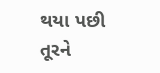થયા પછી તૂરને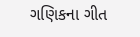ગણિકના ગીત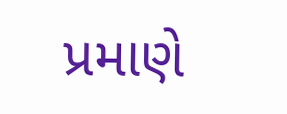પ્રમાણે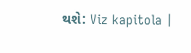થશે: Viz kapitola |